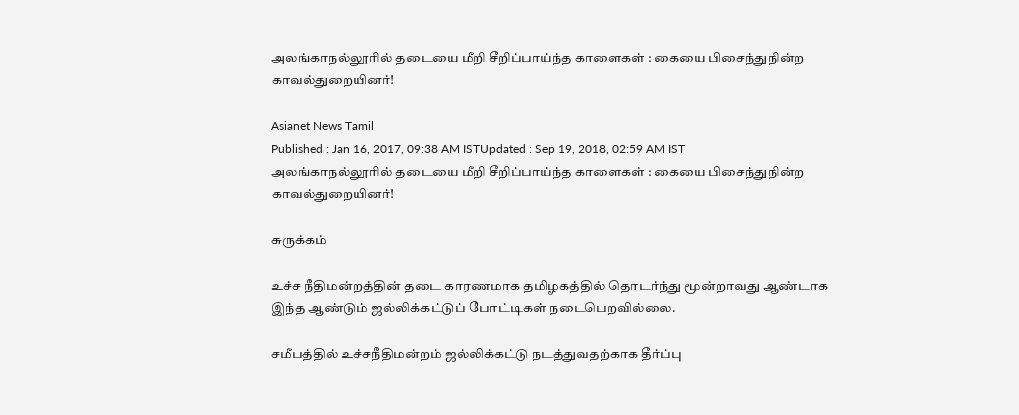அலங்காநல்லூரில் தடையை மீறி சீறிப்பாய்ந்த காளைகள் : கையை பிசைந்துநின்ற காவல்துறையினர்!

Asianet News Tamil
Published : Jan 16, 2017, 09:38 AM ISTUpdated : Sep 19, 2018, 02:59 AM IST
அலங்காநல்லூரில் தடையை மீறி சீறிப்பாய்ந்த காளைகள் : கையை பிசைந்துநின்ற காவல்துறையினர்!

சுருக்கம்

உச்ச நீதிமன்றத்தின் தடை காரணமாக தமிழகத்தில் தொடர்ந்து மூன்றாவது ஆண்டாக இந்த ஆண்டும் ஜல்லிக்கட்டுப் போட்டிகள் நடைபெறவில்லை.

சமீபத்தில் உச்சநீதிமன்றம் ஜல்லிக்கட்டு நடத்துவதற்காக தீர்ப்பு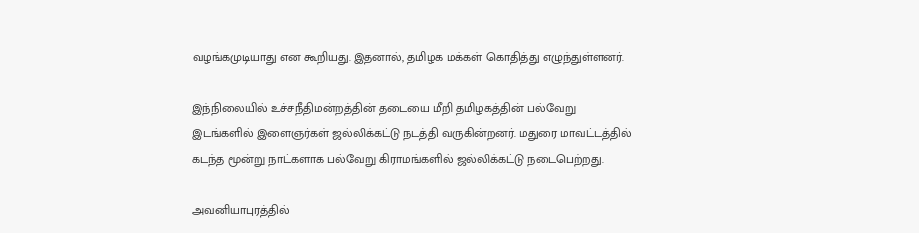வழங்கமுடியாது என கூறியது. இதனால், தமிழக மக்கள் கொதித்து எழுந்துள்ளனர்.

இந்நிலையில் உச்சநீதிமன்றத்தின் தடையை மீறி தமிழகத்தின் பல்வேறு இடங்களில் இளைஞர்கள் ஜல்லிக்கட்டு நடத்தி வருகின்றனர். மதுரை மாவட்டத்தில் கடந்த மூன்று நாட்களாக பல்வேறு கிராமங்களில் ஜல்லிக்கட்டு நடைபெற்றது.

அவனியாபுரத்தில்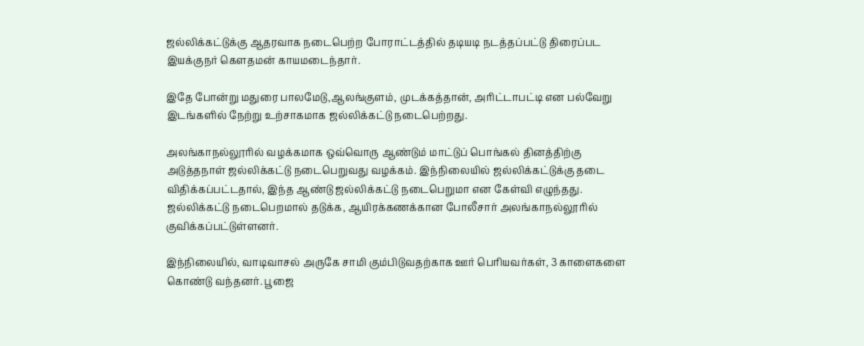ஜல்லிக்கட்டுக்கு ஆதரவாக நடைபெற்ற போராட்டத்தில் தடியடி நடத்தப்பட்டு திரைப்பட இயக்குநர் கௌதமன் காயமடைந்தார்.

இதே போன்று மதுரை பாலமேடு,ஆலங்குளம், முடக்கத்தான், அரிட்டாபட்டி என பல்வேறு இடங்களில் நேற்று உற்சாகமாக ஜல்லிக்கட்டு நடைபெற்றது.

அலங்காநல்லூாில் வழக்கமாக ஒவ்வொரு ஆண்டும் மாட்டுப் பொங்கல் தினத்திற்கு அடுத்தநாள் ஜல்லிக்கட்டு நடைபெறுவது வழக்கம். இந்நிலையில் ஜல்லிக்கட்டுக்கு தடை விதிக்கப்பட்டதால், இந்த ஆண்டு ஜல்லிக்கட்டு நடைபெறுமா என கேள்வி எழுந்தது. ஜல்லிக்கட்டு நடைபெறமால் தடுக்க, ஆயிரக்கணக்கான போலீசார் அலங்காநல்லூாில் குவிக்கப்பட்டுள்ளனர்.

இந்நிலையில், வாடிவாசல் அருகே சாமி கும்பிடுவதற்காக ஊர் பெரியவர்கள், 3 காளைகளை கொண்டு வந்தனர். பூஜை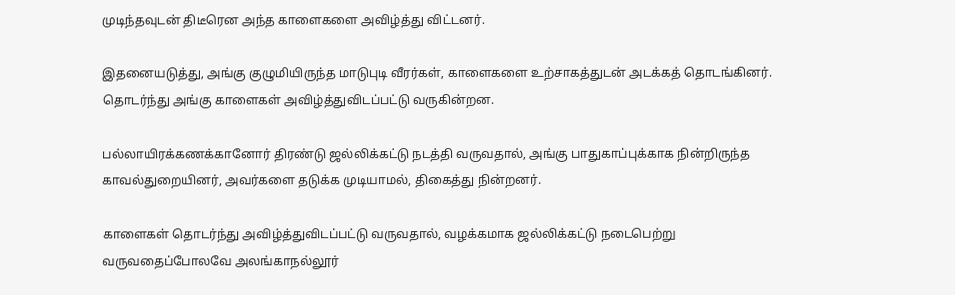முடிந்தவுடன் திடீரென அந்த காளைகளை அவிழ்த்து விட்டனர்.

இதனையடுத்து, அங்கு குழுமியிருந்த மாடுபுடி வீரர்கள், காளைகளை உற்சாகத்துடன் அடக்கத் தொடங்கினர். தொடர்ந்து அங்கு காளைகள் அவிழ்த்துவிடப்பட்டு வருகின்றன.

பல்லாயிரக்கணக்கானோர் திரண்டு ஜல்லிக்கட்டு நடத்தி வருவதால், அங்கு பாதுகாப்புக்காக நின்றிருந்த காவல்துறையினர், அவர்களை தடுக்க முடியாமல், திகைத்து நின்றனர்.

காளைகள் தொடர்ந்து அவிழ்த்துவிடப்பட்டு வருவதால், வழக்கமாக ஜல்லிக்கட்டு நடைபெற்று வருவதைப்போலவே அலங்காநல்லூர்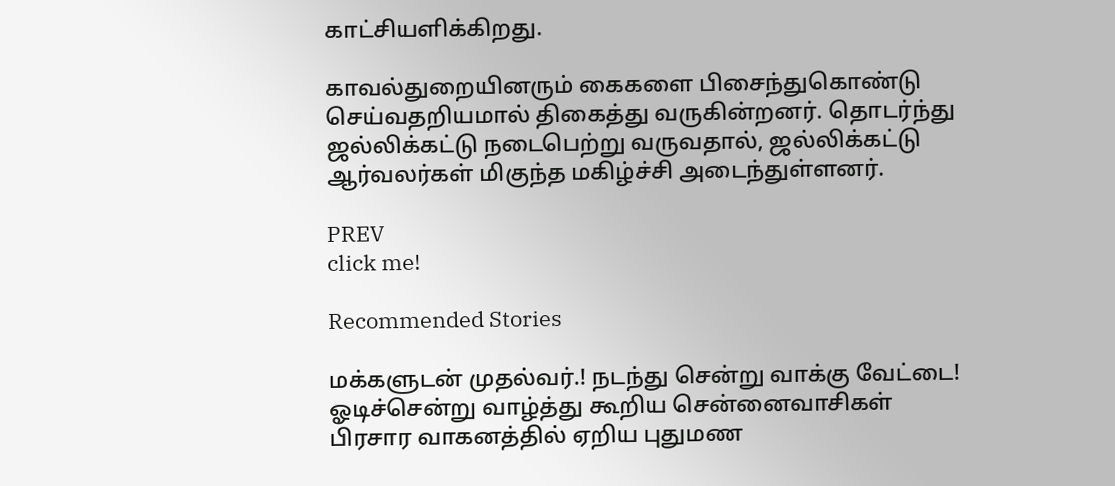காட்சியளிக்கிறது.

காவல்துறையினரும் கைகளை பிசைந்துகொண்டு செய்வதறியமால் திகைத்து வருகின்றனர். தொடர்ந்து ஜல்லிக்கட்டு நடைபெற்று வருவதால், ஜல்லிக்கட்டு ஆர்வலர்கள் மிகுந்த மகிழ்ச்சி அடைந்துள்ளனர்.

PREV
click me!

Recommended Stories

மக்களுடன் முதல்வர்.! நடந்து சென்று வாக்கு வேட்டை! ஓடிச்சென்று வாழ்த்து கூறிய சென்னைவாசிகள்
பிரசார வாகனத்தில் ஏறிய புதுமண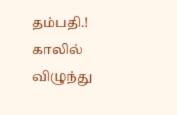தம்பதி.! காலில் விழுந்து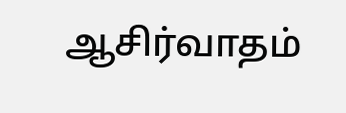ஆசிர்வாதம்